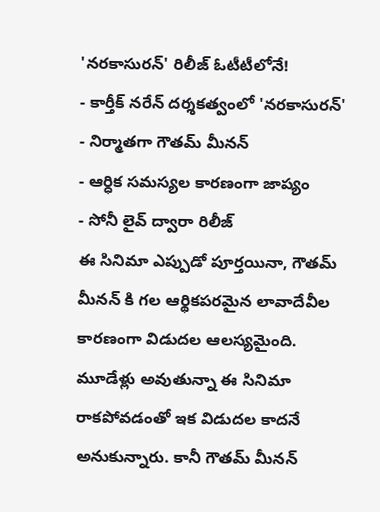'నరకాసురన్' రిలీజ్ ఓటీటీలోనే!
- కార్తీక్ నరేన్ దర్శకత్వంలో 'నరకాసురన్'
- నిర్మాతగా గౌతమ్ మీనన్
- ఆర్ధిక సమస్యల కారణంగా జాప్యం
- సోనీ లైవ్ ద్వారా రిలీజ్
ఈ సినిమా ఎప్పుడో పూర్తయినా, గౌతమ్ మీనన్ కి గల ఆర్థికపరమైన లావాదేవీల కారణంగా విడుదల ఆలస్యమైంది. మూడేళ్లు అవుతున్నా ఈ సినిమా రాకపోవడంతో ఇక విడుదల కాదనే అనుకున్నారు. కానీ గౌతమ్ మీనన్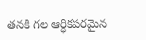తనకి గల ఆర్ధికపరమైన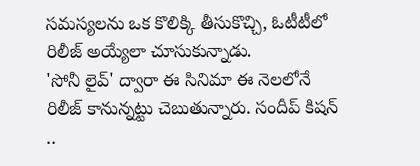సమస్యలను ఒక కొలిక్కి తీసుకొచ్చి, ఓటీటీలో రిలీజ్ అయ్యేలా చూసుకున్నాడు.
'సోనీ లైవ్' ద్వారా ఈ సినిమా ఈ నెలలోనే రిలీజ్ కానున్నట్టు చెబుతున్నారు. సందీప్ కిషన్ ..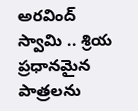అరవింద్ స్వామి .. శ్రియ ప్రధానమైన పాత్రలను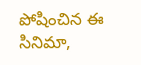పోషించిన ఈ సినిమా,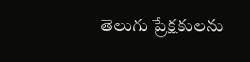తెలుగు ప్రేక్షకులను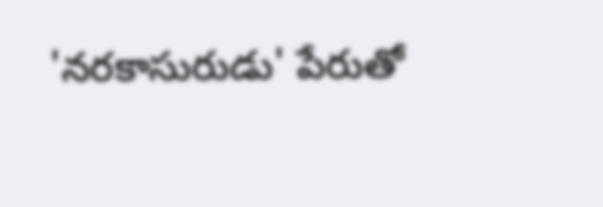'నరకాసురుడు' పేరుతో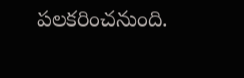పలకరించనుంది.